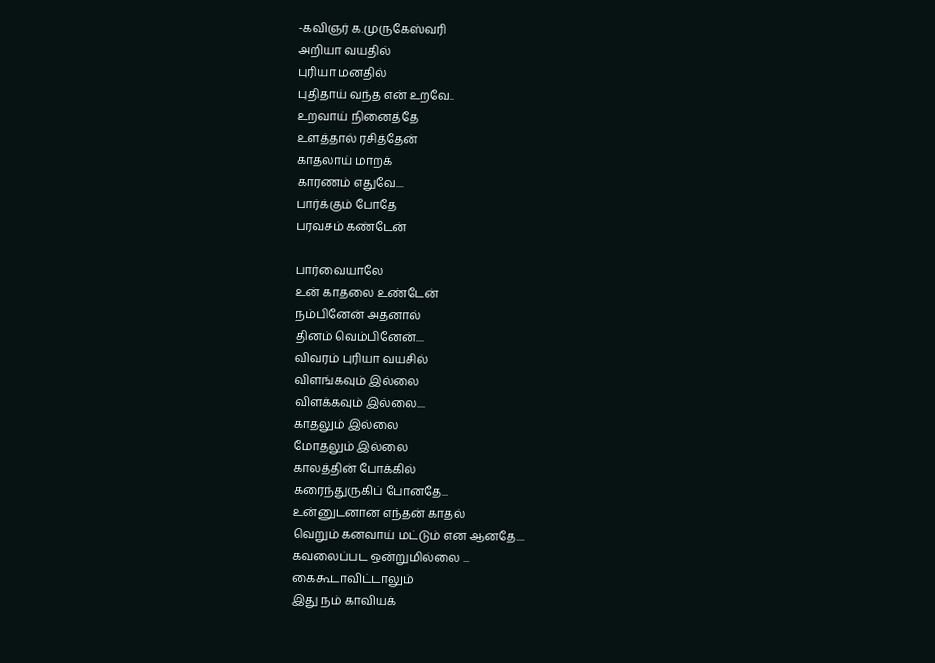-கவிஞர் க.முருகேஸ்வரி
அறியா வயதில்
புரியா மனதில்
புதிதாய் வந்த என் உறவே..
உறவாய் நினைத்தே
உளத்தால் ரசித்தேன்
காதலாய் மாறக்
காரணம் எதுவே....
பார்க்கும் போதே
பரவசம் கண்டேன்

பார்வையாலே
உன் காதலை உண்டேன்
நம்பினேன் அதனால்
தினம் வெம்பினேன்....
விவரம் புரியா வயசில்
விளங்கவும் இல்லை
விளக்கவும் இல்லை....
காதலும் இல்லை
மோதலும் இல்லை
காலத்தின் போக்கில்
கரைந்துருகிப் போனதே...
உன்னுடனான எந்தன் காதல்
வெறும் கனவாய் மட்டும் என ஆனதே....
கவலைப்பட ஒன்றுமில்லை ...
கைகூடாவிட்டாலும்
இது நம் காவியக்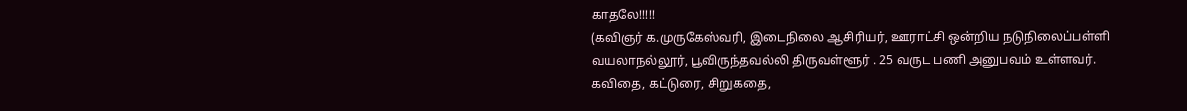காதலே!!!!!
(கவிஞர் க.முருகேஸ்வரி, இடைநிலை ஆசிரியர், ஊராட்சி ஒன்றிய நடுநிலைப்பள்ளி வயலாநல்லூர், பூவிருந்தவல்லி திருவள்ளூர் . 25 வருட பணி அனுபவம் உள்ளவர். கவிதை, கட்டுரை, சிறுகதை,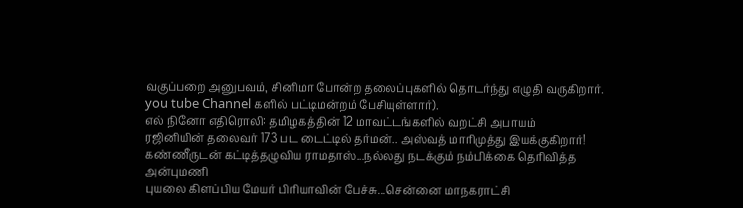வகுப்பறை அனுபவம், சினிமா போன்ற தலைப்புகளில் தொடர்ந்து எழுதி வருகிறார். you tube Channel களில் பட்டிமன்றம் பேசியுள்ளார்).
எல் நினோ எதிரொலி: தமிழகத்தின் 12 மாவட்டங்களில் வறட்சி அபாயம்
ரஜினியின் தலைவர் 173 பட டைட்டில் தர்மன்.. அஸ்வத் மாரிமுத்து இயக்குகிறார்!
கண்ணீருடன் கட்டித்தழுவிய ராமதாஸ்...நல்லது நடக்கும் நம்பிக்கை தெரிவித்த அன்புமணி
புயலை கிளப்பிய மேயர் பிரியாவின் பேச்சு...சென்னை மாநகராட்சி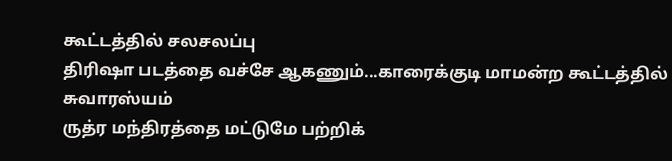கூட்டத்தில் சலசலப்பு
திரிஷா படத்தை வச்சே ஆகணும்...காரைக்குடி மாமன்ற கூட்டத்தில் சுவாரஸ்யம்
ருத்ர மந்திரத்தை மட்டுமே பற்றிக்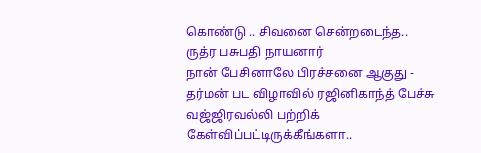கொண்டு .. சிவனை சென்றடைந்த.. ருத்ர பசுபதி நாயனார்
நான் பேசினாலே பிரச்சனை ஆகுது - தர்மன் பட விழாவில் ரஜினிகாந்த் பேச்சு
வஜ்ஜிரவல்லி பற்றிக் கேள்விப்பட்டிருக்கீங்களா..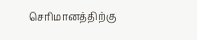செரிமானத்திற்கு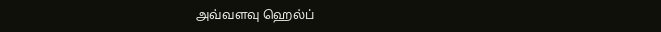அவ்வளவு ஹெல்ப்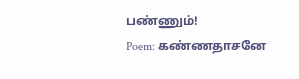பண்ணும்!
Poem: கண்ணதாசனே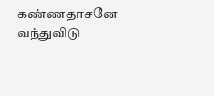கண்ணதாசனே வந்துவிடு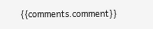{{comments.comment}}